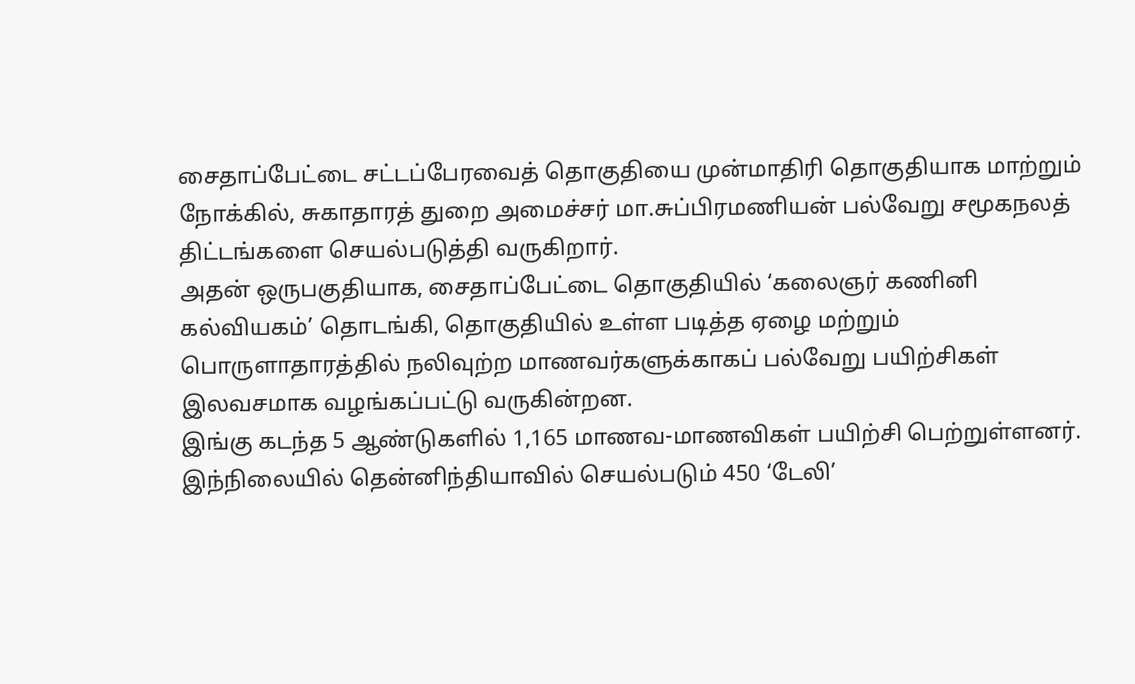சைதாப்பேட்டை சட்டப்பேரவைத் தொகுதியை முன்மாதிரி தொகுதியாக மாற்றும் நோக்கில், சுகாதாரத் துறை அமைச்சர் மா.சுப்பிரமணியன் பல்வேறு சமூகநலத் திட்டங்களை செயல்படுத்தி வருகிறார்.
அதன் ஒருபகுதியாக, சைதாப்பேட்டை தொகுதியில் ‘கலைஞர் கணினி கல்வியகம்’ தொடங்கி, தொகுதியில் உள்ள படித்த ஏழை மற்றும் பொருளாதாரத்தில் நலிவுற்ற மாணவர்களுக்காகப் பல்வேறு பயிற்சிகள் இலவசமாக வழங்கப்பட்டு வருகின்றன.
இங்கு கடந்த 5 ஆண்டுகளில் 1,165 மாணவ-மாணவிகள் பயிற்சி பெற்றுள்ளனர். இந்நிலையில் தென்னிந்தியாவில் செயல்படும் 450 ‘டேலி’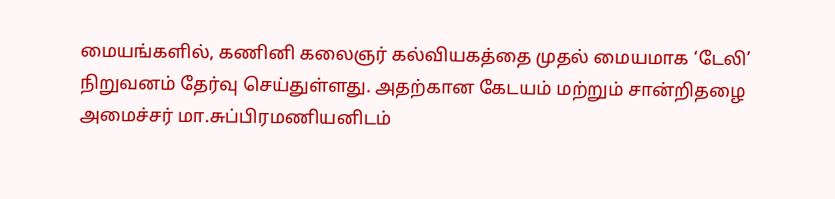மையங்களில், கணினி கலைஞர் கல்வியகத்தை முதல் மையமாக ‘டேலி’ நிறுவனம் தேர்வு செய்துள்ளது. அதற்கான கேடயம் மற்றும் சான்றிதழை அமைச்சர் மா.சுப்பிரமணியனிடம்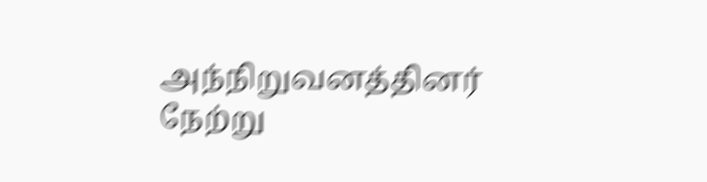அந்நிறுவனத்தினர் நேற்று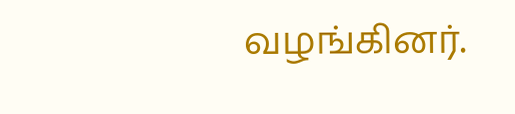வழங்கினர்.